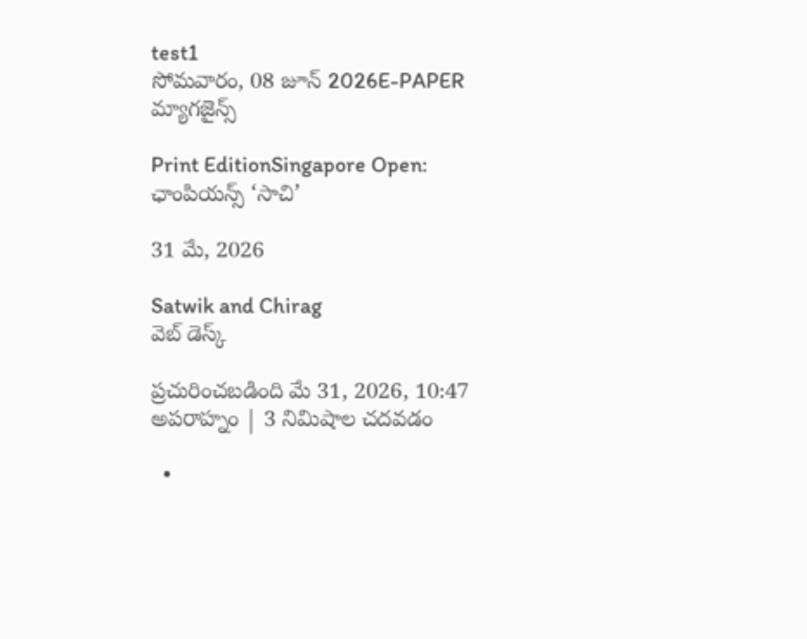test1
సోమవారం, 08 జూన్ 2026E-PAPER
మ్యాగజైన్స్

Print EditionSingapore Open: ఛాంపియన్స్‌ ‘సాచి’

31 మే, 2026

Satwik and Chirag
వెబ్ డెస్క్

ప్రచురించబడింది మే 31, 2026, 10:47 అపరాహ్నం | 3 నిమిషాల చదవడం

  •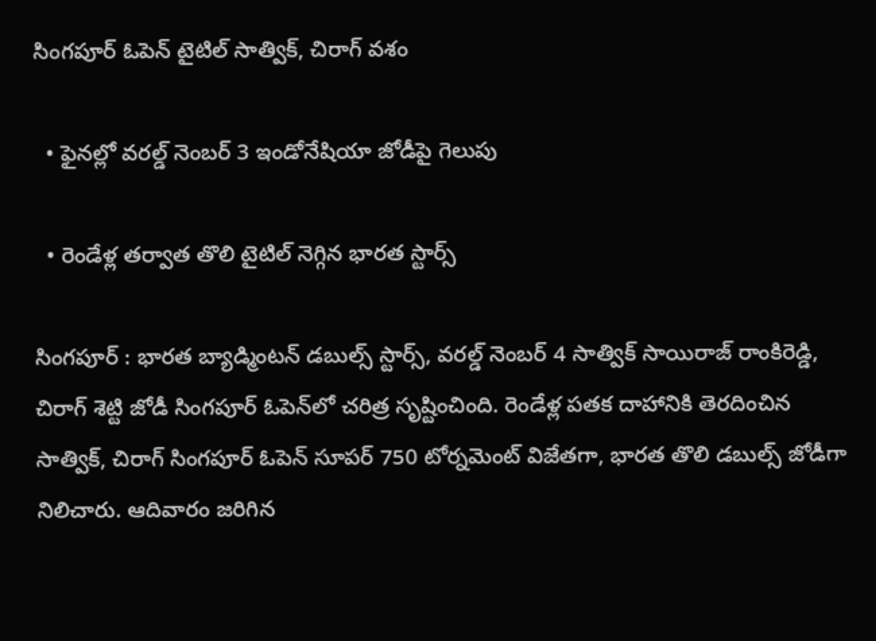సింగపూర్‌ ఓపెన్‌ టైటిల్‌ సాత్విక్‌, చిరాగ్‌ వశం

  • ఫైనల్లో వరల్డ్‌ నెంబర్‌ 3 ఇండోనేషియా జోడీపై గెలుపు

  • రెండేళ్ల తర్వాత తొలి టైటిల్‌ నెగ్గిన భారత స్టార్స్‌

సింగపూర్‌ : భారత బ్యాడ్మింటన్‌ డబుల్స్‌ స్టార్స్‌, వరల్డ్‌ నెంబర్‌ 4 సాత్విక్‌ సాయిరాజ్‌ రాంకిరెడ్డి, చిరాగ్‌ శెట్టి జోడీ సింగపూర్‌ ఓపెన్‌లో చరిత్ర సృష్టించింది. రెండేళ్ల పతక దాహానికి తెరదించిన సాత్విక్‌, చిరాగ్‌ సింగపూర్‌ ఓపెన్‌ సూపర్‌ 750 టోర్నమెంట్‌ విజేతగా, భారత తొలి డబుల్స్‌ జోడీగా నిలిచారు. ఆదివారం జరిగిన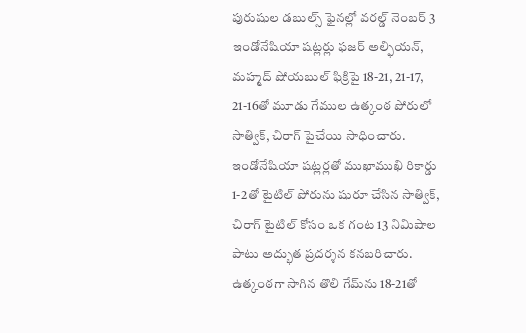పురుషుల డబుల్స్‌ ఫైనల్లో వరల్డ్‌ నెంబర్‌ 3 ఇండోనేషియా షట్లర్లు ఫజర్‌ అల్ఫియన్‌, మహ్మద్‌ షోయబుల్‌ ఫిక్రిపై 18-21, 21-17, 21-16తో మూడు గేముల ఉత్కంఠ పోరులో సాత్విక్‌, చిరాగ్‌ పైచేయి సాధించారు. ఇండోనేషియా షట్లర్లతో ముఖాముఖి రికార్డు 1-2తో టైటిల్‌ పోరును షురూ చేసిన సాత్విక్‌, చిరాగ్‌ టైటిల్‌ కోసం ఒక గంట 13 నిమిషాల పాటు అద్భుత ప్రదర్శన కనబరిచారు. ఉత్కంఠగా సాగిన తొలి గేమ్‌ను 18-21తో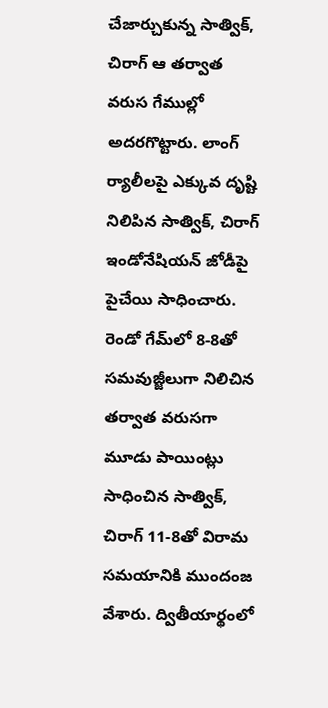చేజార్చుకున్న సాత్విక్‌, చిరాగ్‌ ఆ తర్వాత వరుస గేముల్లో అదరగొట్టారు. లాంగ్‌ ర్యాలీలపై ఎక్కువ దృష్టి నిలిపిన సాత్విక్‌, చిరాగ్‌ ఇండోనేషియన్‌ జోడీపై పైచేయి సాధించారు. రెండో గేమ్‌లో 8-8తో సమవుజ్జీలుగా నిలిచిన తర్వాత వరుసగా మూడు పాయింట్లు సాధించిన సాత్విక్‌, చిరాగ్‌ 11-8తో విరామ సమయానికి ముందంజ వేశారు. ద్వితీయార్థంలో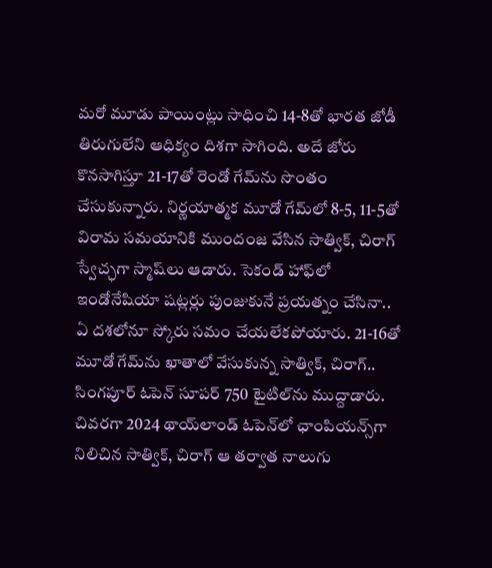మరో మూడు పాయింట్లు సాధించి 14-8తో భారత జోడీ తిరుగులేని ఆధిక్యం దిశగా సాగింది. అదే జోరు కొనసాగిస్తూ 21-17తో రెండో గేమ్‌ను సొంతం చేసుకున్నారు. నిర్ణయాత్మక మూడో గేమ్‌లో 8-5, 11-5తో విరామ సమయానికి ముందంజ వేసిన సాత్విక్‌, చిరాగ్‌ స్వేచ్ఛగా స్మాష్‌లు ఆడారు. సెకండ్‌ హాఫ్‌లో ఇండోనేషియా షట్లర్లు పుంజుకునే ప్రయత్నం చేసినా.. ఏ దశలోనూ స్కోరు సమం చేయలేకపోయారు. 21-16తో మూడో గేమ్‌ను ఖాతాలో వేసుకున్న సాత్విక్‌, చిరాగ్‌.. సింగపూర్‌ ఓపెన్‌ సూపర్‌ 750 టైటిల్‌ను ముద్దాడారు. చివరగా 2024 థాయ్‌లాండ్‌ ఓపెన్‌లో ఛాంపియన్స్‌గా నిలిచిన సాత్విక్‌, చిరాగ్‌ ఆ తర్వాత నాలుగు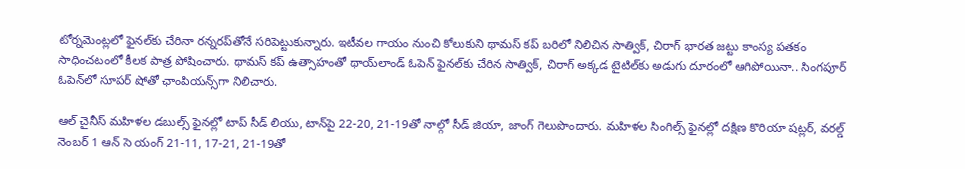టోర్నమెంట్లలో ఫైనల్‌కు చేరినా రన్నరప్‌తోనే సరిపెట్టుకున్నారు. ఇటీవల గాయం నుంచి కోలుకుని థామస్‌ కప్‌ బరిలో నిలిచిన సాత్విక్‌, చిరాగ్‌ భారత జట్టు కాంస్య పతకం సాధించటంలో కీలక పాత్ర పోషించారు. థామస్‌ కప్‌ ఉత్సాహంతో థాయ్‌లాండ్‌ ఓపెన్‌ ఫైనల్‌కు చేరిన సాత్విక్‌, చిరాగ్‌ అక్కడ టైటిల్‌కు అడుగు దూరంలో ఆగిపోయినా.. సింగపూర్‌ ఓపెన్‌లో సూపర్‌ షోతో ఛాంపియన్స్‌గా నిలిచారు.

ఆల్‌ చైనీస్‌ మహిళల డబుల్స్‌ ఫైనల్లో టాప్‌ సీడ్‌ లియు, టాన్‌పై 22-20, 21-19తో నాల్గో సీడ్‌ జియా, జాంగ్‌ గెలుపొందారు. మహిళల సింగిల్స్‌ ఫైనల్లో దక్షిణ కొరియా షట్లర్‌, వరల్డ్‌ నెంబర్‌ 1 ఆన్‌ సె యంగ్‌ 21-11, 17-21, 21-19తో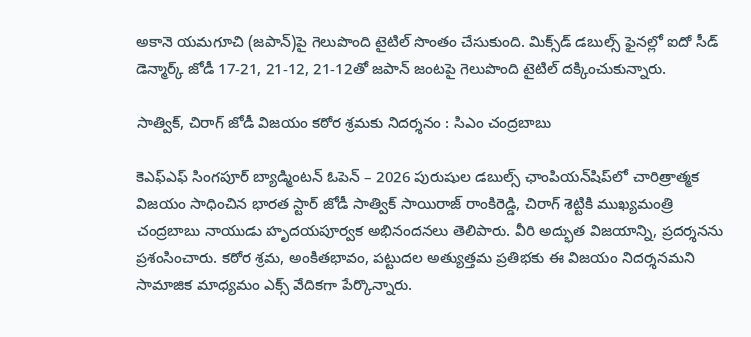అకానె యమగూచి (జపాన్‌)పై గెలుపొంది టైటిల్‌ సొంతం చేసుకుంది. మిక్స్‌డ్‌ డబుల్స్‌ ఫైనల్లో ఐదో సీడ్‌ డెన్మార్క్‌ జోడీ 17-21, 21-12, 21-12తో జపాన్‌ జంటపై గెలుపొంది టైటిల్ దక్కించుకున్నారు.

సాత్విక్, చిరాగ్ జోడీ విజయం కఠోర శ్రమకు నిదర్శనం : సిఎం చంద్రబాబు

కెఎఫ్‌ఎఫ్ సింగపూర్ బ్యాడ్మింటన్ ఓపెన్ – 2026 పురుషుల డబుల్స్ ఛాంపియన్‌షిప్‌లో చారిత్రాత్మక విజయం సాధించిన భారత స్టార్ జోడీ సాత్విక్‌ సాయిరాజ్ రాంకిరెడ్డి, చిరాగ్ శెట్టి‌కి ముఖ్యమంత్రి చంద్రబాబు నాయుడు హృదయపూర్వక అభినందనలు తెలిపారు. వీరి అద్భుత విజయాన్ని, ప్రదర్శనను ప్రశంసించారు. కఠోర శ్రమ, అంకితభావం, పట్టుదల అత్యుత్తమ ప్రతిభకు ఈ విజయం నిదర్శనమని సామాజిక మాధ్యమం ఎక్స్‌ ‌వేదికగా పేర్కొన్నారు.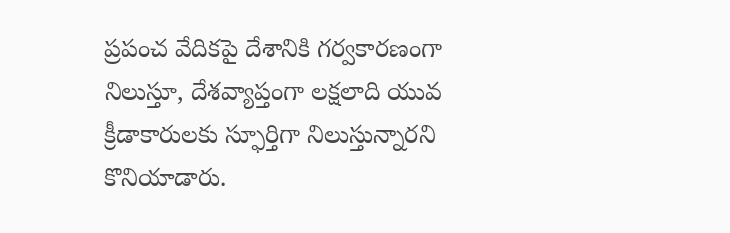ప్రపంచ వేదికపై దేశానికి గర్వకారణంగా నిలుస్తూ, దేశవ్యాప్తంగా లక్షలాది యువ క్రీడాకారులకు స్ఫూర్తిగా నిలుస్తున్నారని కొనియాడారు.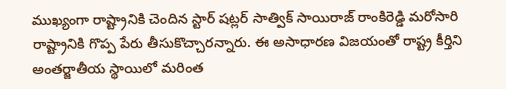ముఖ్యంగా రాష్ట్రానికి చెందిన స్టార్ షట్లర్ సాత్విక్‌ సాయిరాజ్ రాంకిరెడ్డి మరోసారి రాష్ట్రానికి గొప్ప పేరు తీసుకొచ్చారన్నారు. ఈ అసాధారణ విజయంతో రాష్ట్ర కీర్తిని అంతర్జాతీయ స్థాయిలో మరింత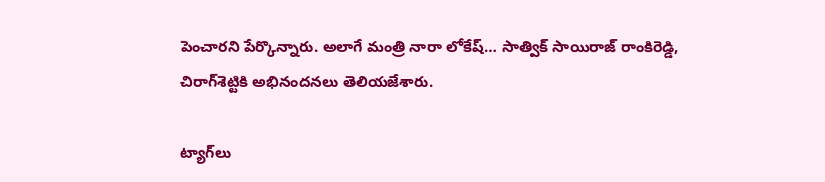పెంచారని పేర్కొన్నారు. అలాగే మంత్రి నారా లోకేష్‌… సాత్విక్‌ ‌సాయిరాజ్‌ ‌రాంకిరెడ్డి, చిరాగ్‌‌శెట్టికి అభినందనలు తెలియజేశారు.

ట్యాగ్‌లు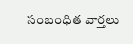సంబంధిత వార్తలు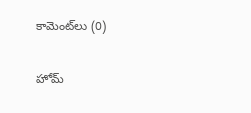కామెంట్‌లు (0)

హోమ్